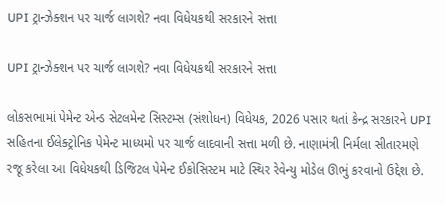UPI ટ્રાન્ઝેક્શન પર ચાર્જ લાગશે? નવા વિધેયકથી સરકારને સત્તા

UPI ટ્રાન્ઝેક્શન પર ચાર્જ લાગશે? નવા વિધેયકથી સરકારને સત્તા

લોકસભામાં પેમેન્ટ એન્ડ સેટલમેન્ટ સિસ્ટમ્સ (સંશોધન) વિધેયક, 2026 પસાર થતાં કેન્દ્ર સરકારને UPI સહિતના ઈલેક્ટ્રોનિક પેમેન્ટ માધ્યમો પર ચાર્જ લાદવાની સત્તા મળી છે. નાણામંત્રી નિર્મલા સીતારમણે રજૂ કરેલા આ વિધેયકથી ડિજિટલ પેમેન્ટ ઈકોસિસ્ટમ માટે સ્થિર રેવેન્યુ મોડેલ ઊભું કરવાનો ઉદ્દેશ છે.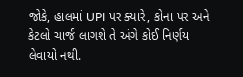જોકે, હાલમાં UPI પર ક્યારે, કોના પર અને કેટલો ચાર્જ લાગશે તે અંગે કોઈ નિર્ણય લેવાયો નથી.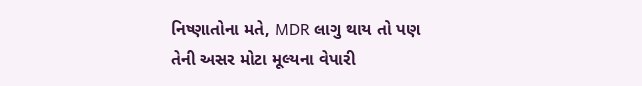નિષ્ણાતોના મતે, MDR લાગુ થાય તો પણ તેની અસર મોટા મૂલ્યના વેપારી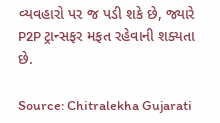વ્યવહારો પર જ પડી શકે છે, જ્યારે P2P ટ્રાન્સફર મફત રહેવાની શક્યતા છે.

Source: Chitralekha Gujarati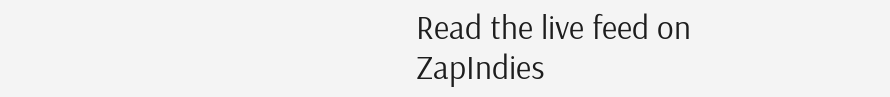Read the live feed on ZapIndies